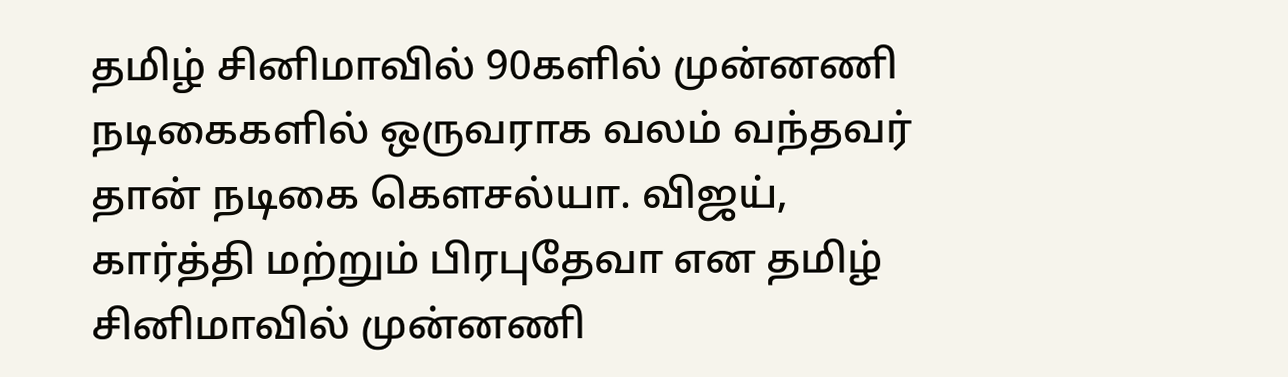தமிழ் சினிமாவில் 90களில் முன்னணி நடிகைகளில் ஒருவராக வலம் வந்தவர் தான் நடிகை கௌசல்யா. விஜய், கார்த்தி மற்றும் பிரபுதேவா என தமிழ் சினிமாவில் முன்னணி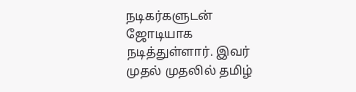நடிகர்களுடன் ஜோடியாக நடித்துள்ளார். இவர் முதல் முதலில் தமிழ்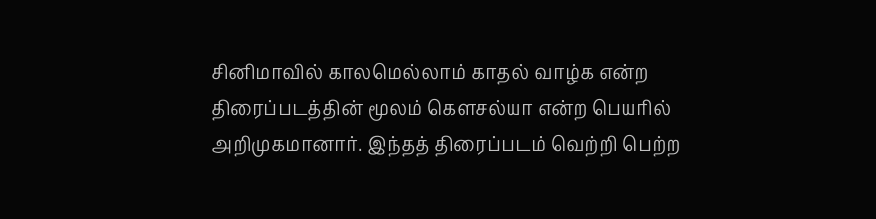சினிமாவில் காலமெல்லாம் காதல் வாழ்க என்ற திரைப்படத்தின் மூலம் கௌசல்யா என்ற பெயரில் அறிமுகமானார். இந்தத் திரைப்படம் வெற்றி பெற்ற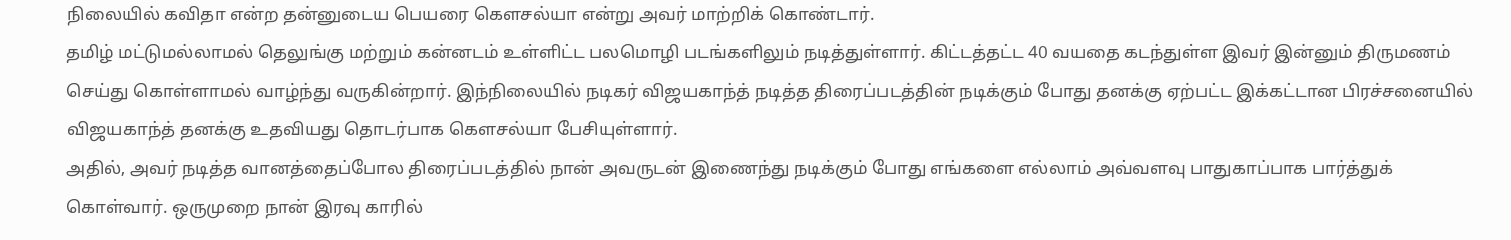நிலையில் கவிதா என்ற தன்னுடைய பெயரை கௌசல்யா என்று அவர் மாற்றிக் கொண்டார்.
தமிழ் மட்டுமல்லாமல் தெலுங்கு மற்றும் கன்னடம் உள்ளிட்ட பலமொழி படங்களிலும் நடித்துள்ளார். கிட்டத்தட்ட 40 வயதை கடந்துள்ள இவர் இன்னும் திருமணம் செய்து கொள்ளாமல் வாழ்ந்து வருகின்றார். இந்நிலையில் நடிகர் விஜயகாந்த் நடித்த திரைப்படத்தின் நடிக்கும் போது தனக்கு ஏற்பட்ட இக்கட்டான பிரச்சனையில் விஜயகாந்த் தனக்கு உதவியது தொடர்பாக கௌசல்யா பேசியுள்ளார்.
அதில், அவர் நடித்த வானத்தைப்போல திரைப்படத்தில் நான் அவருடன் இணைந்து நடிக்கும் போது எங்களை எல்லாம் அவ்வளவு பாதுகாப்பாக பார்த்துக் கொள்வார். ஒருமுறை நான் இரவு காரில்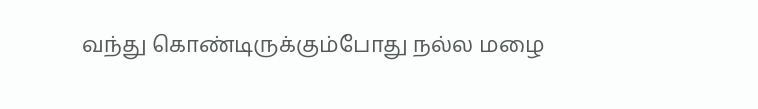வந்து கொண்டிருக்கும்போது நல்ல மழை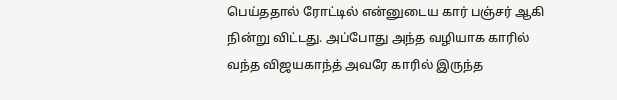பெய்ததால் ரோட்டில் என்னுடைய கார் பஞ்சர் ஆகி நின்று விட்டது. அப்போது அந்த வழியாக காரில் வந்த விஜயகாந்த் அவரே காரில் இருந்த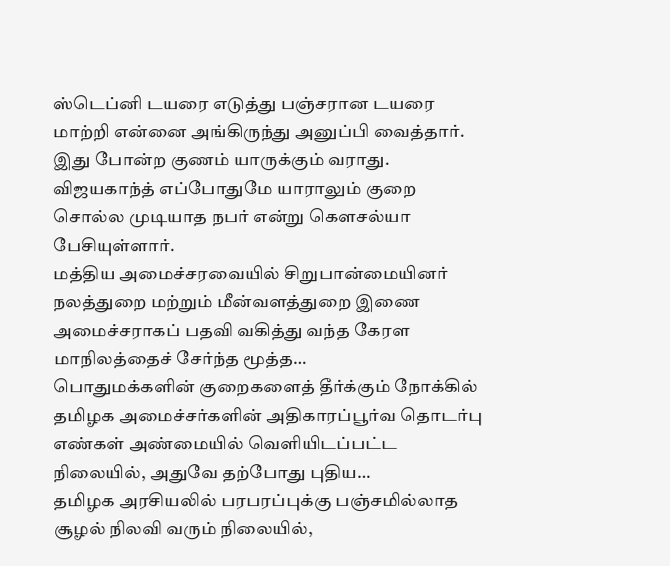ஸ்டெப்னி டயரை எடுத்து பஞ்சரான டயரை மாற்றி என்னை அங்கிருந்து அனுப்பி வைத்தார். இது போன்ற குணம் யாருக்கும் வராது. விஜயகாந்த் எப்போதுமே யாராலும் குறை சொல்ல முடியாத நபர் என்று கௌசல்யா பேசியுள்ளார்.
மத்திய அமைச்சரவையில் சிறுபான்மையினர் நலத்துறை மற்றும் மீன்வளத்துறை இணை அமைச்சராகப் பதவி வகித்து வந்த கேரள மாநிலத்தைச் சேர்ந்த மூத்த…
பொதுமக்களின் குறைகளைத் தீர்க்கும் நோக்கில் தமிழக அமைச்சர்களின் அதிகாரப்பூர்வ தொடர்பு எண்கள் அண்மையில் வெளியிடப்பட்ட நிலையில், அதுவே தற்போது புதிய…
தமிழக அரசியலில் பரபரப்புக்கு பஞ்சமில்லாத சூழல் நிலவி வரும் நிலையில்,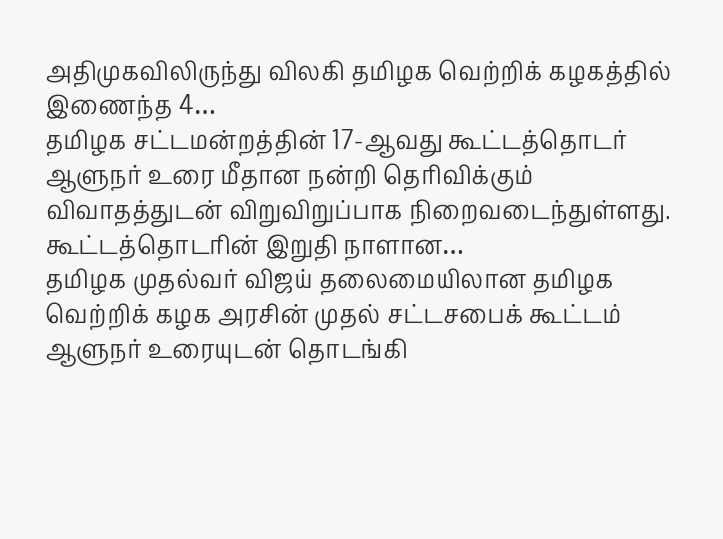அதிமுகவிலிருந்து விலகி தமிழக வெற்றிக் கழகத்தில் இணைந்த 4…
தமிழக சட்டமன்றத்தின் 17-ஆவது கூட்டத்தொடர் ஆளுநர் உரை மீதான நன்றி தெரிவிக்கும் விவாதத்துடன் விறுவிறுப்பாக நிறைவடைந்துள்ளது. கூட்டத்தொடரின் இறுதி நாளான…
தமிழக முதல்வர் விஜய் தலைமையிலான தமிழக வெற்றிக் கழக அரசின் முதல் சட்டசபைக் கூட்டம் ஆளுநர் உரையுடன் தொடங்கி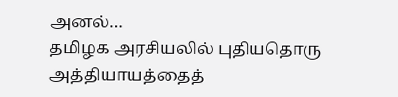அனல்…
தமிழக அரசியலில் புதியதொரு அத்தியாயத்தைத்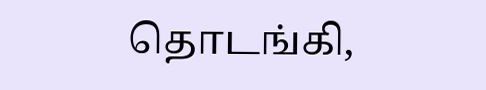தொடங்கி,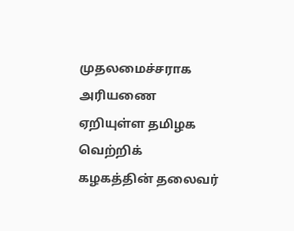முதலமைச்சராக அரியணை ஏறியுள்ள தமிழக வெற்றிக் கழகத்தின் தலைவர்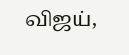விஜய்,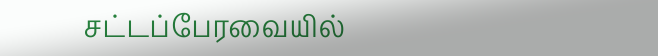சட்டப்பேரவையில்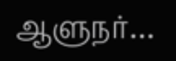ஆளுநர்…